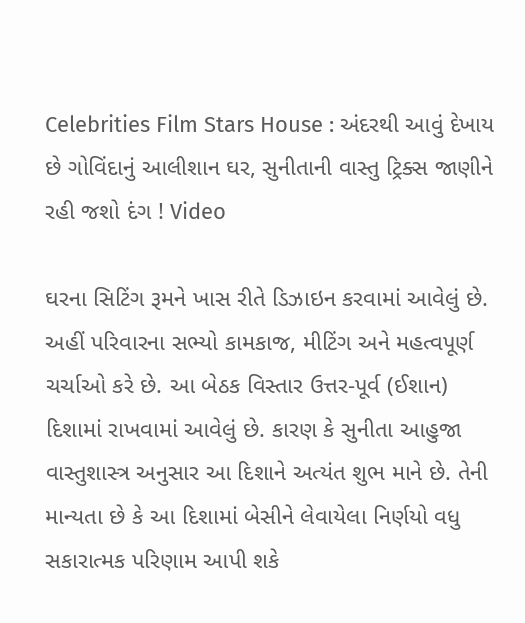Celebrities Film Stars House : અંદરથી આવું દેખાય છે ગોવિંદાનું આલીશાન ઘર, સુનીતાની વાસ્તુ ટ્રિક્સ જાણીને રહી જશો દંગ ! Video

ઘરના સિટિંગ રૂમને ખાસ રીતે ડિઝાઇન કરવામાં આવેલું છે. અહીં પરિવારના સભ્યો કામકાજ, મીટિંગ અને મહત્વપૂર્ણ ચર્ચાઓ કરે છે. આ બેઠક વિસ્તાર ઉત્તર-પૂર્વ (ઈશાન) દિશામાં રાખવામાં આવેલું છે. કારણ કે સુનીતા આહુજા વાસ્તુશાસ્ત્ર અનુસાર આ દિશાને અત્યંત શુભ માને છે. તેની માન્યતા છે કે આ દિશામાં બેસીને લેવાયેલા નિર્ણયો વધુ સકારાત્મક પરિણામ આપી શકે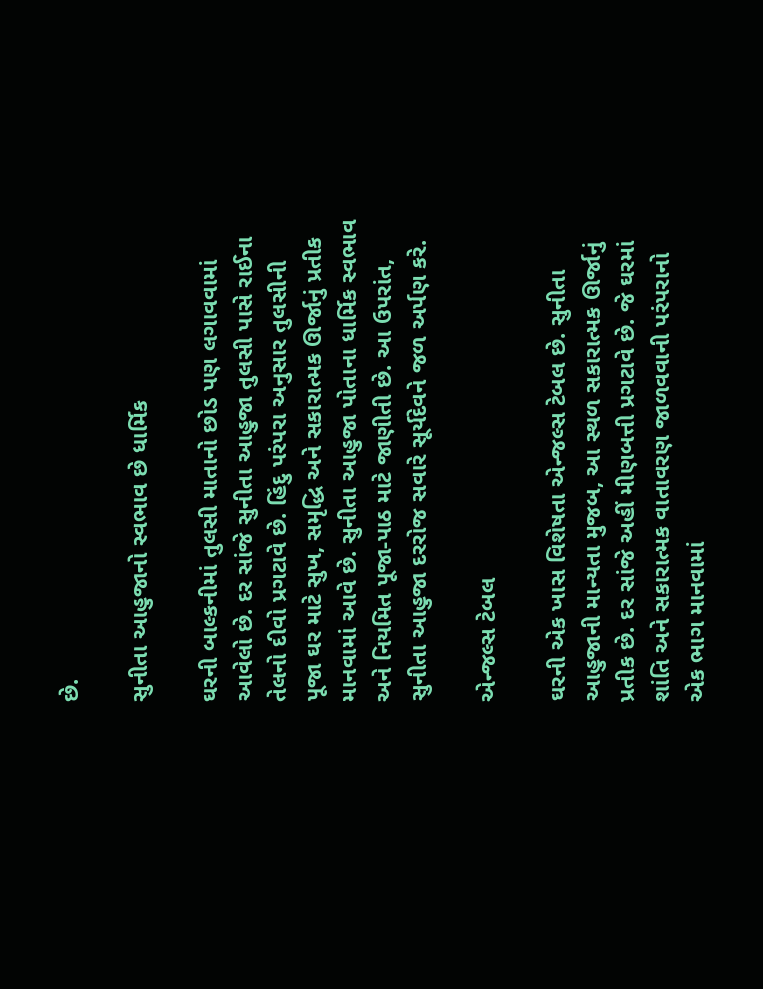છે.

સુનીતા આહુજાનો સ્વભાવ છે ધાર્મિક

ઘરની બાલ્કનીમાં તુલસી માતાનો છોડ પણ લગાવવામાં આવેલો છે. દર સાંજે સુનીતા આહુજા તુલસી પાસે રાઈના તેલનો દીવો પ્રગટાવે છે. હિંદુ પરંપરા અનુસાર તુલસીની પૂજા ઘર માટે સુખ, સમૃદ્ધિ અને સકારાત્મક ઊર્જાનું પ્રતીક માનવામાં આવે છે. સુનીતા આહુજા પોતાના ધાર્મિક સ્વભાવ અને નિયમિત પૂજા-પાઠ માટે જાણીતી છે. આ ઉપરાંત, સુનીતા આહુજા દરરોજ સવારે સૂર્યદેવને જળ અર્પણ કરે.

એન્જલ્સ ટેબલ

ઘરની એક ખાસ વિશેષતા એન્જલ્સ ટેબલ છે. સુનીતા આહુજાની માન્યતા મુજબ, આ સ્થળ સકારાત્મક ઊર્જાનું પ્રતીક છે. દર સાંજે અહીં મીણબત્તી પ્રગટાવે છે. જે ઘરમાં શાંતિ અને સકારાત્મક વાતાવરણ જાળવવાની પરંપરાનો એક ભાગ માનવામાં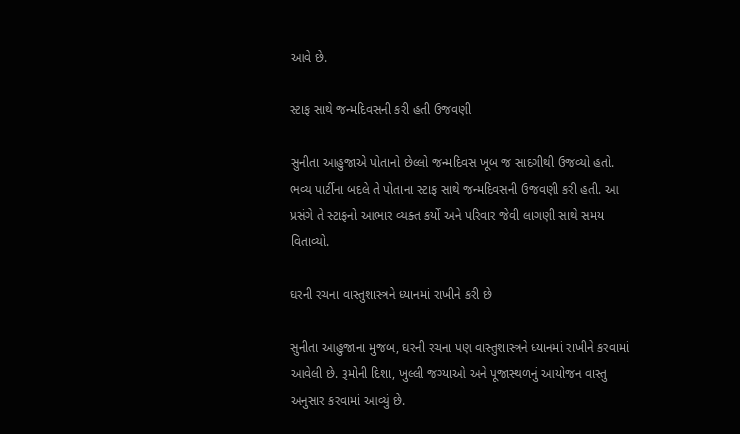આવે છે.

સ્ટાફ સાથે જન્મદિવસની કરી હતી ઉજવણી

સુનીતા આહુજાએ પોતાનો છેલ્લો જન્મદિવસ ખૂબ જ સાદગીથી ઉજવ્યો હતો. ભવ્ય પાર્ટીના બદલે તે પોતાના સ્ટાફ સાથે જન્મદિવસની ઉજવણી કરી હતી. આ પ્રસંગે તે સ્ટાફનો આભાર વ્યક્ત કર્યો અને પરિવાર જેવી લાગણી સાથે સમય વિતાવ્યો.

ઘરની રચના વાસ્તુશાસ્ત્રને ધ્યાનમાં રાખીને કરી છે

સુનીતા આહુજાના મુજબ, ઘરની રચના પણ વાસ્તુશાસ્ત્રને ધ્યાનમાં રાખીને કરવામાં આવેલી છે. રૂમોની દિશા, ખુલ્લી જગ્યાઓ અને પૂજાસ્થળનું આયોજન વાસ્તુ અનુસાર કરવામાં આવ્યું છે.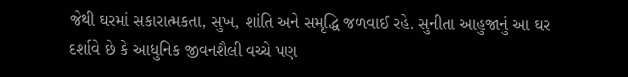જેથી ઘરમાં સકારાત્મકતા, સુખ, શાંતિ અને સમૃદ્ધિ જળવાઈ રહે. સુનીતા આહુજાનું આ ઘર દર્શાવે છે કે આધુનિક જીવનશૈલી વચ્ચે પણ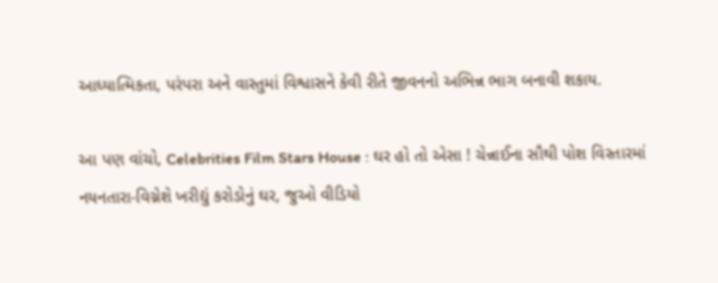આધ્યાત્મિકતા, પરંપરા અને વાસ્તુમાં વિશ્વાસને કેવી રીતે જીવનનો અભિન્ન ભાગ બનાવી શકાય.

આ પણ વાંચો, Celebrities Film Stars House : ઘર હો તો એસા ! ચેન્નાઈના સૌથી પોશ વિસ્તારમાં નયનતારા-વિગ્નેશે ખરીદ્યું કરોડોનું ઘર, જુઓ વીડિયો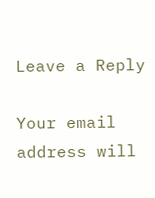Leave a Reply

Your email address will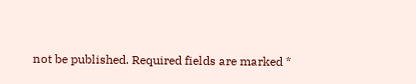not be published. Required fields are marked *